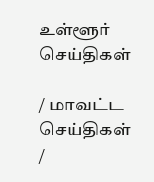உள்ளூர் செய்திகள்

/ மாவட்ட செய்திகள் /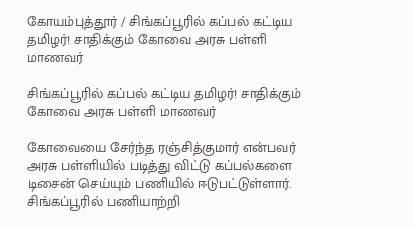கோயம்புத்தூர் / சிங்கப்பூரில் கப்பல் கட்டிய தமிழர்! சாதிக்கும் கோவை அரசு பள்ளி மாணவர்

சிங்கப்பூரில் கப்பல் கட்டிய தமிழர்! சாதிக்கும் கோவை அரசு பள்ளி மாணவர்

கோவையை சேர்ந்த ரஞ்சித்குமார் என்பவர் அரசு பள்ளியில் படித்து விட்டு கப்பல்களை டிசைன் செய்யும் பணியில் ஈடுபட்டுள்ளார். சிங்கப்பூரில் பணியாற்றி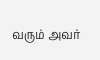வரும் அவர்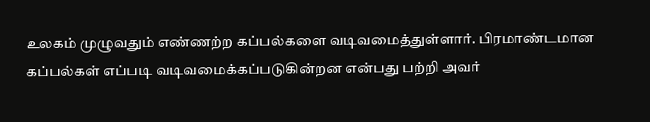உலகம் முழுவதும் எண்ணற்ற கப்பல்களை வடிவமைத்துள்ளார். பிரமாண்டமான கப்பல்கள் எப்படி வடிவமைக்கப்படுகின்றன என்பது பற்றி அவர்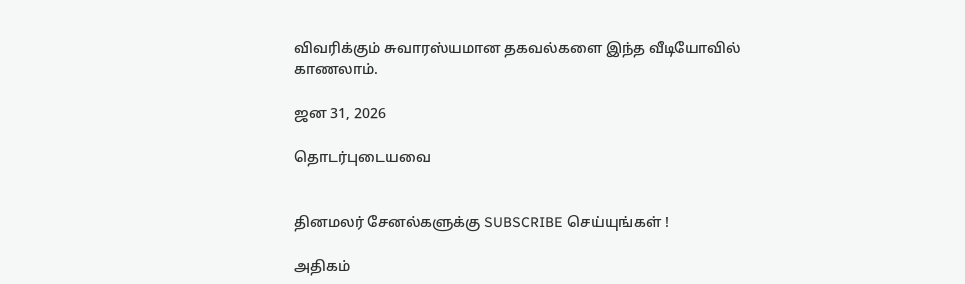விவரிக்கும் சுவாரஸ்யமான தகவல்களை இந்த வீடியோவில் காணலாம்.

ஜன 31, 2026

தொடர்புடையவை


தினமலர் சேனல்களுக்கு SUBSCRIBE செய்யுங்கள் !

அதிகம்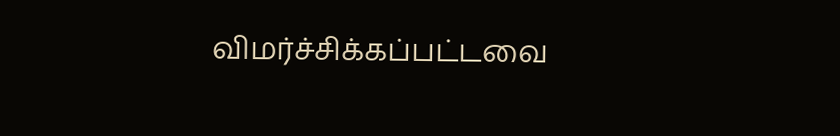விமர்ச்சிக்கப்பட்டவை